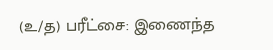(உ/த) பரீட்சை: இணைந்த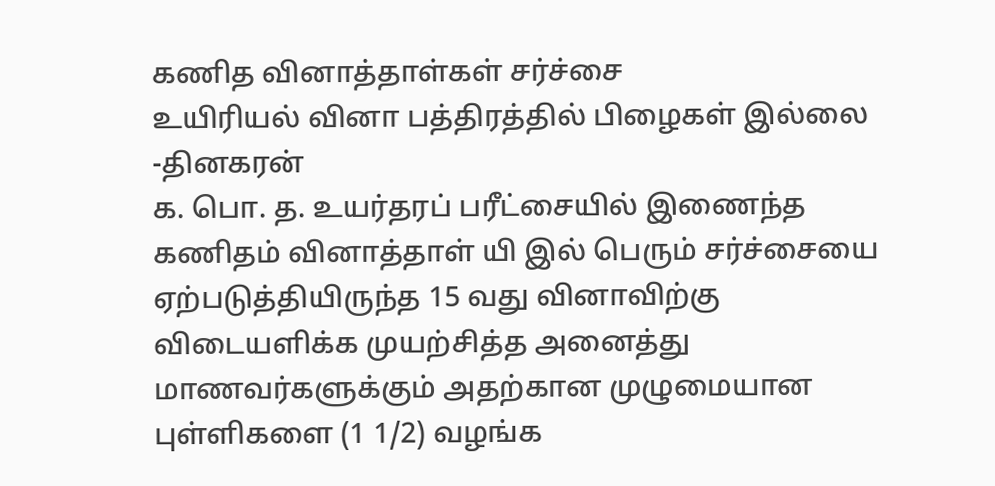கணித வினாத்தாள்கள் சர்ச்சை
உயிரியல் வினா பத்திரத்தில் பிழைகள் இல்லை
-தினகரன்
க. பொ. த. உயர்தரப் பரீட்சையில் இணைந்த கணிதம் வினாத்தாள் யி இல் பெரும் சர்ச்சையை ஏற்படுத்தியிருந்த 15 வது வினாவிற்கு விடையளிக்க முயற்சித்த அனைத்து மாணவர்களுக்கும் அதற்கான முழுமையான புள்ளிகளை (1 1/2) வழங்க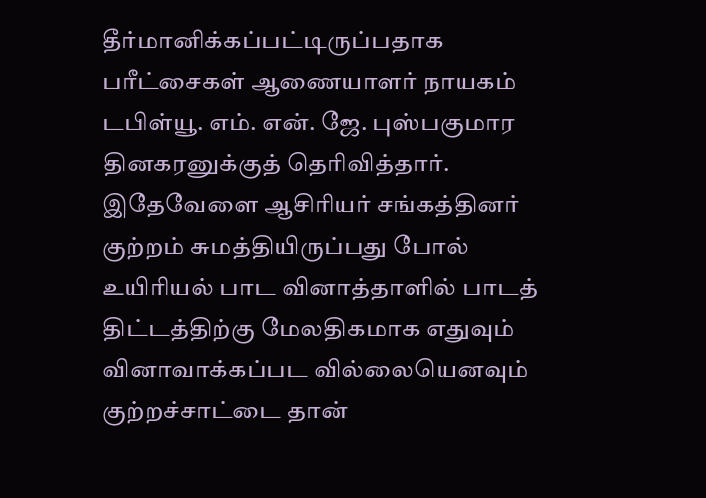தீர்மானிக்கப்பட்டிருப்பதாக பரீட்சைகள் ஆணையாளர் நாயகம் டபிள்யூ. எம். என். ஜே. புஸ்பகுமார தினகரனுக்குத் தெரிவித்தார்.
இதேவேளை ஆசிரியர் சங்கத்தினர் குற்றம் சுமத்தியிருப்பது போல் உயிரியல் பாட வினாத்தாளில் பாடத் திட்டத்திற்கு மேலதிகமாக எதுவும் வினாவாக்கப்பட வில்லையெனவும் குற்றச்சாட்டை தான்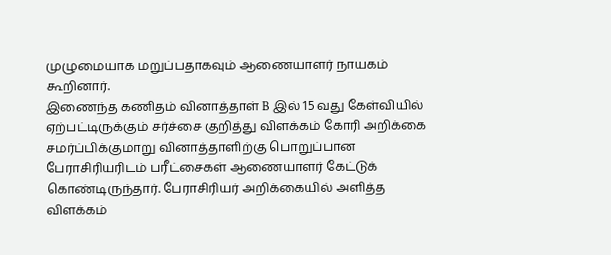முழுமையாக மறுப்பதாகவும் ஆணையாளர் நாயகம் கூறினார்.
இணைந்த கணிதம் வினாத்தாள் B இல் 15 வது கேள்வியில் ஏற்பட்டிருக்கும் சர்ச்சை குறித்து விளக்கம் கோரி அறிக்கை சமர்ப்பிக்குமாறு வினாத்தாளிற்கு பொறுப்பான பேராசிரியரிடம் பரீட்சைகள் ஆணையாளர் கேட்டுக் கொண்டிருந்தார். பேராசிரியர் அறிக்கையில் அளித்த விளக்கம்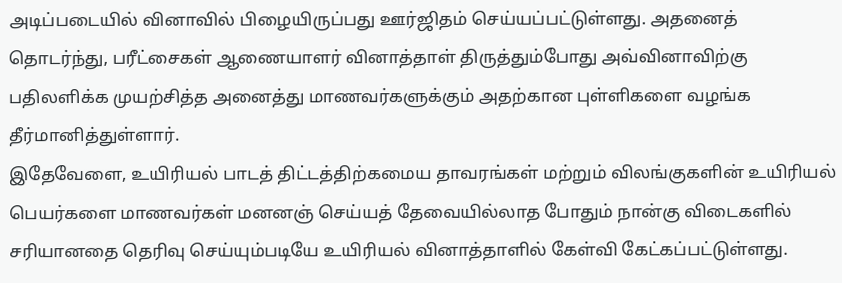அடிப்படையில் வினாவில் பிழையிருப்பது ஊர்ஜிதம் செய்யப்பட்டுள்ளது. அதனைத் தொடர்ந்து, பரீட்சைகள் ஆணையாளர் வினாத்தாள் திருத்தும்போது அவ்வினாவிற்கு பதிலளிக்க முயற்சித்த அனைத்து மாணவர்களுக்கும் அதற்கான புள்ளிகளை வழங்க தீர்மானித்துள்ளார்.
இதேவேளை, உயிரியல் பாடத் திட்டத்திற்கமைய தாவரங்கள் மற்றும் விலங்குகளின் உயிரியல் பெயர்களை மாணவர்கள் மனனஞ் செய்யத் தேவையில்லாத போதும் நான்கு விடைகளில் சரியானதை தெரிவு செய்யும்படியே உயிரியல் வினாத்தாளில் கேள்வி கேட்கப்பட்டுள்ளது.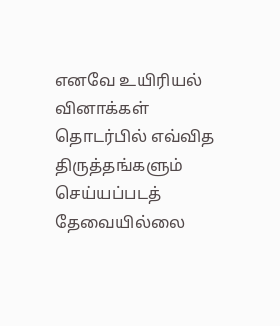எனவே உயிரியல் வினாக்கள் தொடர்பில் எவ்வித திருத்தங்களும் செய்யப்படத் தேவையில்லை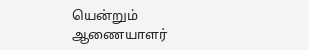யென்றும் ஆணையாளர்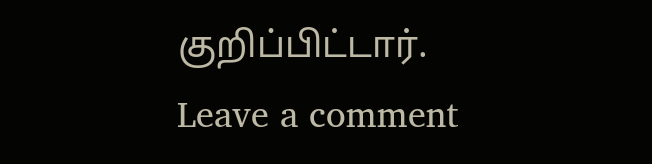குறிப்பிட்டார்.
Leave a comment